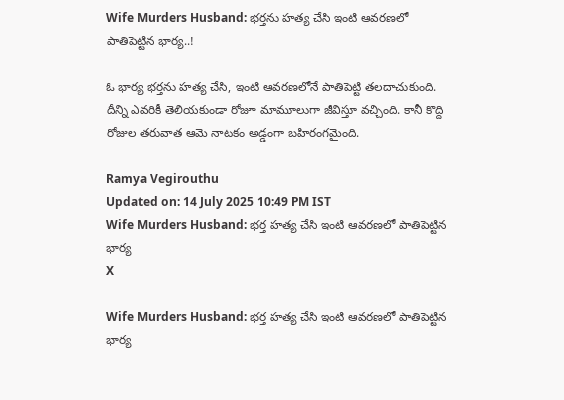Wife Murders Husband: భర్తను హత్య చేసి ఇంటి ఆవరణలో పాతిపెట్టిన భార్య..!

ఓ భార్య భర్తను హత్య చేసి, ఇంటి ఆవరణలోనే పాతిపెట్టి తలదాచుకుంది. దీన్ని ఎవరికీ తెలియకుండా రోజూ మామూలుగా జీవిస్తూ వచ్చింది. కానీ కొద్ది రోజుల తరువాత ఆమె నాటకం అడ్డంగా బహిరంగమైంది.

Ramya Vegirouthu
Updated on: 14 July 2025 10:49 PM IST
Wife Murders Husband: భర్త హత్య చేసి ఇంటి ఆవరణలో పాతిపెట్టిన భార్య
X

Wife Murders Husband: భర్త హత్య చేసి ఇంటి ఆవరణలో పాతిపెట్టిన భార్య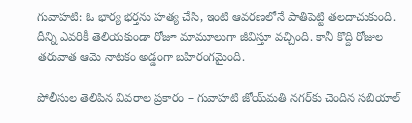గువాహటి: ఓ భార్య భర్తను హత్య చేసి, ఇంటి ఆవరణలోనే పాతిపెట్టి తలదాచుకుంది. దీన్ని ఎవరికీ తెలియకుండా రోజూ మామూలుగా జీవిస్తూ వచ్చింది. కానీ కొద్ది రోజుల తరువాత ఆమె నాటకం అడ్డంగా బహిరంగమైంది.

పోలీసుల తెలిపిన వివరాల ప్రకారం – గువాహటి జోయ్‌మతి నగర్‌కు చెందిన సబియాల్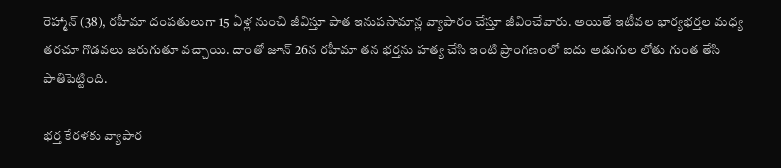రెహ్మాన్‌ (38), రహీమా దంపతులుగా 15 ఏళ్ల నుంచి జీవిస్తూ పాత ఇనుపసామాన్ల వ్యాపారం చేస్తూ జీవించేవారు. అయితే ఇటీవల భార్యభర్తల మధ్య తరచూ గొడవలు జరుగుతూ వచ్చాయి. దాంతో జూన్ 26న రహీమా తన భర్తను హత్య చేసి ఇంటి ప్రాంగణంలో ఐదు అడుగుల లోతు గుంత తేసి పాతిపెట్టింది.

భర్త కేరళకు వ్యాపార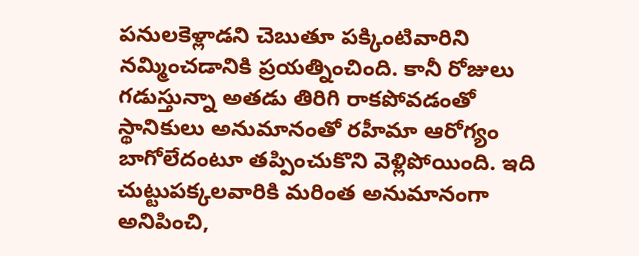పనులకెళ్లాడని చెబుతూ పక్కింటివారిని నమ్మించడానికి ప్రయత్నించింది. కానీ రోజులు గడుస్తున్నా అతడు తిరిగి రాకపోవడంతో స్థానికులు అనుమానంతో రహీమా ఆరోగ్యం బాగోలేదంటూ తప్పించుకొని వెళ్లిపోయింది. ఇది చుట్టుపక్కలవారికి మరింత అనుమానంగా అనిపించి,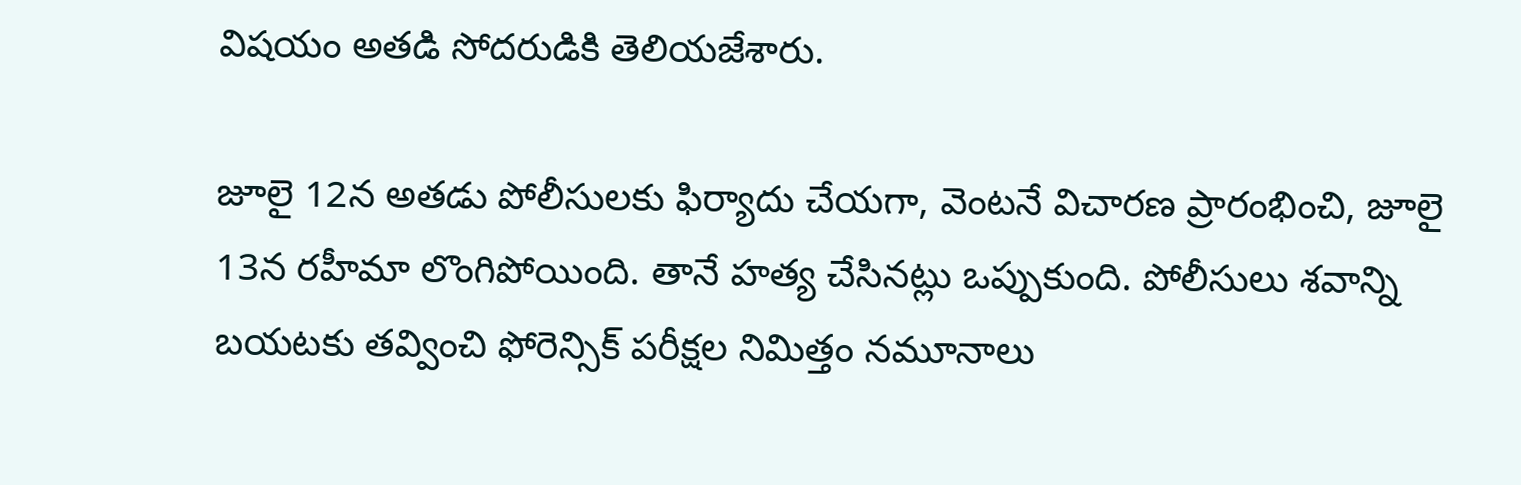విషయం అతడి సోదరుడికి తెలియజేశారు.

జూలై 12న అతడు పోలీసులకు ఫిర్యాదు చేయగా, వెంటనే విచారణ ప్రారంభించి, జూలై 13న రహీమా లొంగిపోయింది. తానే హత్య చేసినట్లు ఒప్పుకుంది. పోలీసులు శవాన్ని బయటకు తవ్వించి ఫోరెన్సిక్‌ పరీక్షల నిమిత్తం నమూనాలు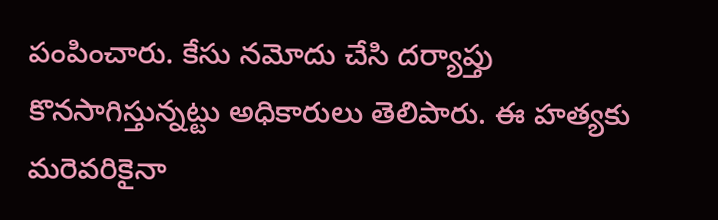పంపించారు. కేసు నమోదు చేసి దర్యాప్తు కొనసాగిస్తున్నట్టు అధికారులు తెలిపారు. ఈ హత్యకు మరెవరికైనా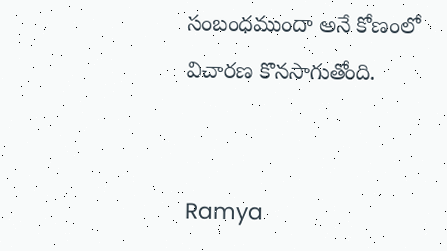సంబంధముందా అనే కోణంలో విచారణ కొనసాగుతోంది.


Ramya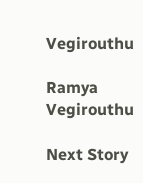Vegirouthu

Ramya Vegirouthu

Next Story